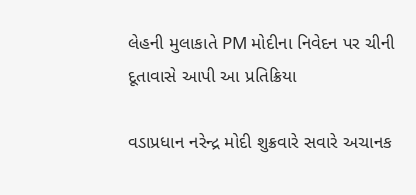લેહની મુલાકાતે PM મોદીના નિવેદન પર ચીની દૂતાવાસે આપી આ પ્રતિક્રિયા

વડાપ્રધાન નરેન્દ્ર મોદી શુક્રવારે સવારે અચાનક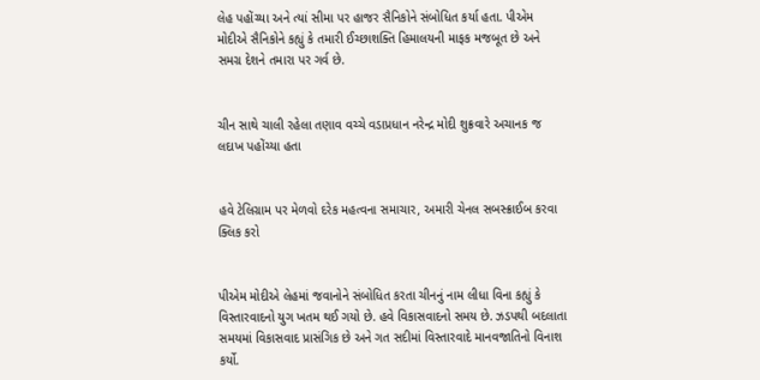લેહ પહોંચ્યા અને ત્યાં સીમા પર હાજર સૈનિકોને સંબોધિત કર્યા હતા. પીએમ મોદીએ સૈનિકોને કહ્યું કે તમારી ઈચ્છાશક્તિ હિમાલયની માફક મજબૂત છે અને સમગ્ર દેશને તમારા પર ગર્વ છે.


ચીન સાથે ચાલી રહેલા તણાવ વચ્ચે વડાપ્રધાન નરેન્દ્ર મોદી શુક્રવારે અચાનક જ લદાખ પહોંચ્યા હતા


હવે ટેલિગ્રામ પર મેળવો દરેક મહત્વના સમાચાર, અમારી ચેનલ સબસ્ક્રાઈબ કરવા ક્લિક કરો


પીએમ મોદીએ લેહમાં જવાનોને સંબોધિત કરતા ચીનનું નામ લીધા વિના કહ્યું કે વિસ્તારવાદનો યુગ ખતમ થઈ ગયો છે. હવે વિકાસવાદનો સમય છે. ઝડપથી બદલાતા સમયમાં વિકાસવાદ પ્રાસંગિક છે અને ગત સદીમાં વિસ્તારવાદે માનવજાતિનો વિનાશ કર્યો.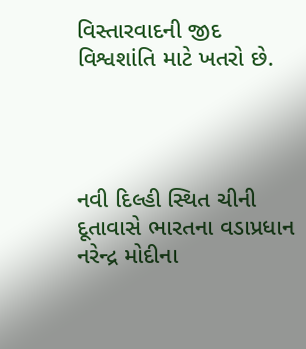વિસ્તારવાદની જીદ વિશ્વશાંતિ માટે ખતરો છે.




નવી દિલ્હી સ્થિત ચીની દૂતાવાસે ભારતના વડાપ્રધાન નરેન્દ્ર મોદીના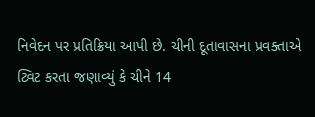નિવેદન પર પ્રતિક્રિયા આપી છે. ચીની દૂતાવાસના પ્રવક્તાએ ટ્વિટ કરતા જણાવ્યું કે ચીને 14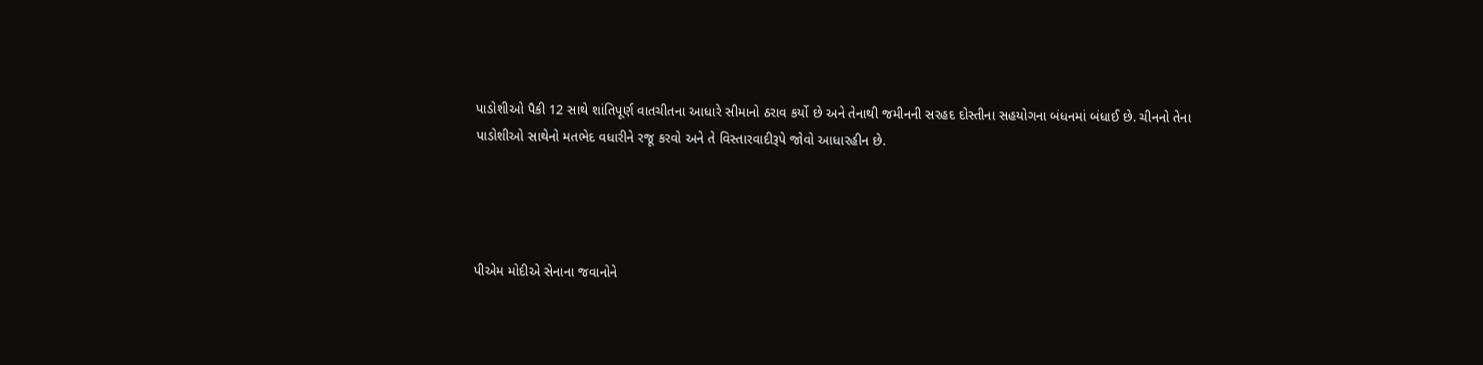પાડોશીઓ પૈકી 12 સાથે શાંતિપૂર્ણ વાતચીતના આધારે સીમાનો ઠરાવ કર્યો છે અને તેનાથી જમીનની સરહદ દોસ્તીના સહયોગના બંધનમાં બંધાઈ છે. ચીનનો તેના પાડોશીઓ સાથેનો મતભેદ વધારીને રજૂ કરવો અને તે વિસ્તારવાદીરૂપે જોવો આધારહીન છે.




પીએમ મોદીએ સેનાના જવાનોને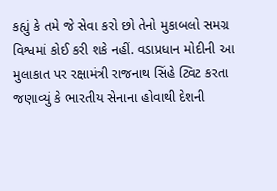કહ્યું કે તમે જે સેવા કરો છો તેનો મુકાબલો સમગ્ર વિશ્વમાં કોઈ કરી શકે નહીં. વડાપ્રધાન મોદીની આ મુલાકાત પર રક્ષામંત્રી રાજનાથ સિંહે ટ્વિટ કરતા જણાવ્યું કે ભારતીય સેનાના હોવાથી દેશની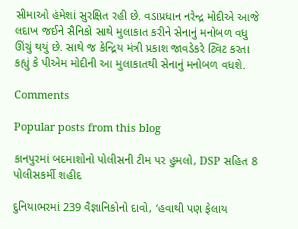સીમાઓ હંમેશાં સુરક્ષિત રહી છે. વડાપ્રધાન નરેન્દ્ર મોદીએ આજે લદાખ જઈને સૈનિકો સાથે મુલાકાત કરીને સેનાનું મનોબળ વધુ ઊંચું થયું છે. સાથે જ કેન્દ્રિય મંત્રી પ્રકાશ જાવડેકરે ટ્વિટ કરતા કહ્યું કે પીએમ મોદીની આ મુલાકાતથી સેનાનું મનોબળ વધશે.

Comments

Popular posts from this blog

કાનપુરમાં બદમાશોનો પોલીસની ટીમ પર હુમલો, DSP સહિત 8 પોલીસકર્મી શહીદ

દુનિયાભરમાં 239 વૈજ્ઞાનિકોનો દાવો, ‘હવાથી પણ ફેલાય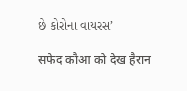છે કોરોના વાયરસ’

सफेद कौआ को देख हैरान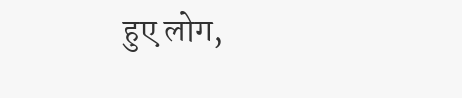हुए लोग,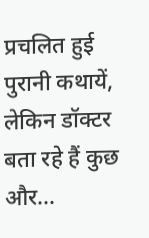प्रचलित हुई पुरानी कथायें, लेकिन डॉक्टर बता रहे हैं कुछ और...